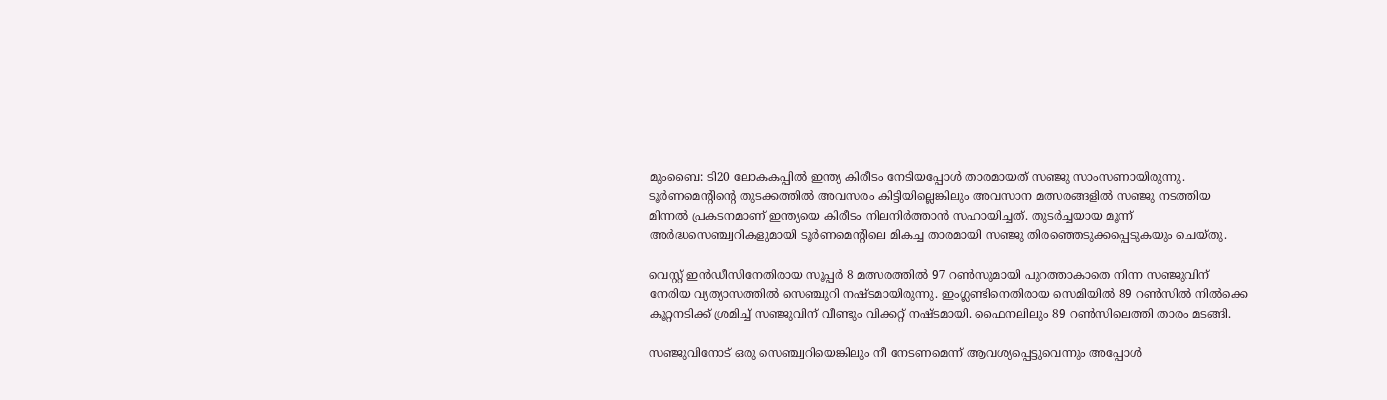മുംബൈ: ടി20 ലോകകപ്പില്‍ ഇന്ത്യ കിരീടം നേടിയപ്പോള്‍ താരമായത് സഞ്ജു സാംസണായിരുന്നു. ടൂര്‍ണമെന്റിന്റെ തുടക്കത്തില്‍ അവസരം കിട്ടിയില്ലെങ്കിലും അവസാന മത്സരങ്ങളില്‍ സഞ്ജു നടത്തിയ മിന്നല്‍ പ്രകടനമാണ് ഇന്ത്യയെ കിരീടം നിലനിര്‍ത്താന്‍ സഹായിച്ചത്. തുടര്‍ച്ചയായ മൂന്ന് അര്‍ദ്ധസെഞ്ച്വറികളുമായി ടൂര്‍ണമെന്റിലെ മികച്ച താരമായി സഞ്ജു തിരഞ്ഞെടുക്കപ്പെടുകയും ചെയ്തു.

വെസ്റ്റ് ഇന്‍ഡീസിനേതിരായ സൂപ്പര്‍ 8 മത്സരത്തില്‍ 97 റണ്‍സുമായി പുറത്താകാതെ നിന്ന സഞ്ജുവിന് നേരിയ വ്യത്യാസത്തില്‍ സെഞ്ചുറി നഷ്ടമായിരുന്നു. ഇംഗ്ലണ്ടിനെതിരായ സെമിയില്‍ 89 റണ്‍സില്‍ നില്‍ക്കെ കൂറ്റനടിക്ക് ശ്രമിച്ച് സഞ്ജുവിന് വീണ്ടും വിക്കറ്റ് നഷ്ടമായി. ഫൈനലിലും 89 റണ്‍സിലെത്തി താരം മടങ്ങി.

സഞ്ജുവിനോട് ഒരു സെഞ്ച്വറിയെങ്കിലും നീ നേടണമെന്ന് ആവശ്യപ്പെട്ടുവെന്നും അപ്പോള്‍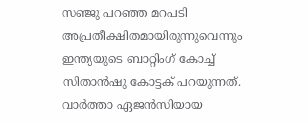സഞ്ജു പറഞ്ഞ മറപടി അപ്രതീക്ഷിതമായിരുന്നുവെന്നും ഇന്ത്യയുടെ ബാറ്റിംഗ് കോച്ച് സിതാന്‍ഷു കോട്ടക് പറയുന്നത്. വാര്‍ത്താ ഏജന്‍സിയായ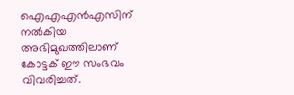ഐഎഎന്‍എസിന് നല്‍കിയ അഭിമുഖത്തിലാണ് കോട്ടക് ഈ സംഭവം വിവരിച്ചത്.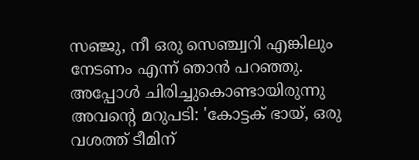സഞ്ജു, നീ ഒരു സെഞ്ച്വറി എങ്കിലും നേടണം എന്ന് ഞാന്‍ പറഞ്ഞു. അപ്പോള്‍ ചിരിച്ചുകൊണ്ടായിരുന്നു അവന്റെ മറുപടി: 'കോട്ടക് ഭായ്, ഒരു വശത്ത് ടീമിന്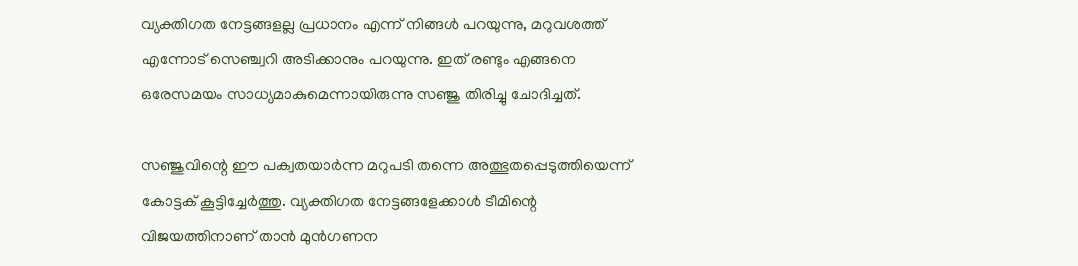വ്യക്തിഗത നേട്ടങ്ങളല്ല പ്രധാനം എന്ന് നിങ്ങള്‍ പറയുന്നു, മറുവശത്ത് എന്നോട് സെഞ്ച്വറി അടിക്കാനും പറയുന്നു. ഇത് രണ്ടും എങ്ങനെ ഒരേസമയം സാധ്യമാകുമെന്നായിരുന്നു സഞ്ജു തിരിച്ചു ചോദിച്ചത്.

സഞ്ജുവിന്റെ ഈ പക്വതയാര്‍ന്ന മറുപടി തന്നെ അത്ഭുതപ്പെടുത്തിയെന്ന് കോട്ടക് കൂട്ടിച്ചേര്‍ത്തു. വ്യക്തിഗത നേട്ടങ്ങളേക്കാള്‍ ടീമിന്റെ വിജയത്തിനാണ് താന്‍ മുന്‍ഗണന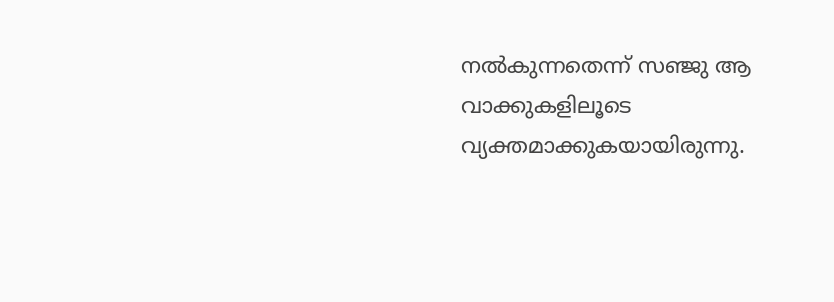നല്‍കുന്നതെന്ന് സഞ്ജു ആ വാക്കുകളിലൂടെ വ്യക്തമാക്കുകയായിരുന്നു.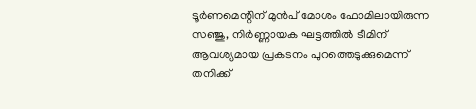ടൂര്‍ണമെന്റിന് മുന്‍പ് മോശം ഫോമിലായിരുന്ന സഞ്ജു, നിര്‍ണ്ണായക ഘട്ടത്തില്‍ ടീമിന് ആവശ്യമായ പ്രകടനം പുറത്തെടുക്കുമെന്ന് തനിക്ക്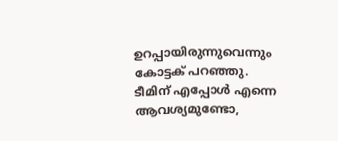ഉറപ്പായിരുന്നുവെന്നും കോട്ടക് പറഞ്ഞു. ടീമിന് എപ്പോള്‍ എന്നെ ആവശ്യമുണ്ടോ,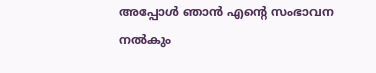അപ്പോള്‍ ഞാന്‍ എന്റെ സംഭാവന നല്‍കും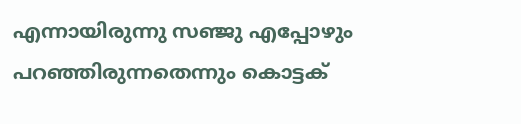എന്നായിരുന്നു സഞ്ജു എപ്പോഴും പറഞ്ഞിരുന്നതെന്നും കൊട്ടക്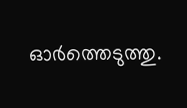ഓര്‍ത്തെടുത്തു.